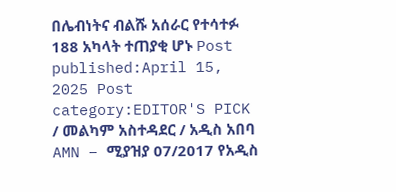በሌብነትና ብልሹ አሰራር የተሳተፉ 188 አካላት ተጠያቂ ሆኑ Post published:April 15, 2025 Post category:EDITOR'S PICK / መልካም አስተዳደር / አዲስ አበባ AMN – ሚያዝያ 07/2017 የአዲስ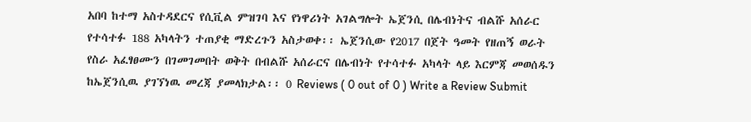አበባ ከተማ አስተዳደርና የሲቪል ምዝገባ እና የነዋሪነት አገልግሎት ኤጀንሲ በሌብነትና ብልሹ አሰራር የተሳተፉ 188 አካላትን ተጠያቂ ማድረጉን አስታወቀ፡፡ ኤጀንሲው የ2017 በጀት ዓመት የዘጠኝ ወራት የስራ አፈፃፀሙን በገመገመበት ወቅት በብልሹ አሰራርና በሌብነት የተሳተፉ አካላት ላይ እርምጃ መወሰዱን ከኤጀንሲዉ ያገኘነዉ መረጃ ያመላክታል፡፡ 0 Reviews ( 0 out of 0 ) Write a Review Submit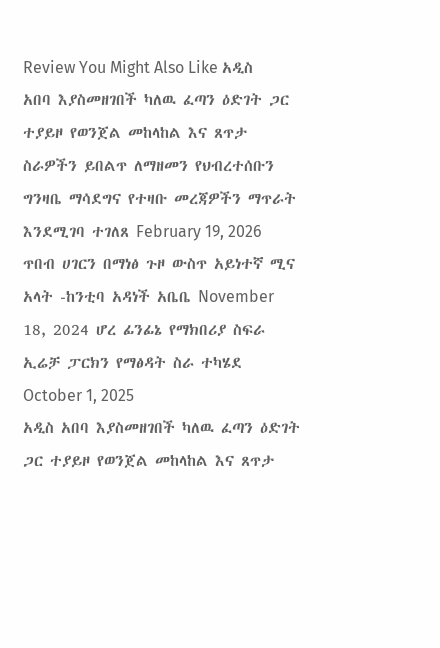Review You Might Also Like አዲስ አበባ እያስመዘገበች ካለዉ ፈጣን ዕድገት ጋር ተያይዞ የወንጀል መከላከል እና ጸጥታ ስራዎችን ይበልጥ ለማዘመን የህብረተሰቡን ግንዛቤ ማሳደግና የተዛቡ መረጃዎችን ማጥራት እንደሚገባ ተገለጸ February 19, 2026 ጥበብ ሀገርን በማነፅ ጉዞ ውስጥ አይነተኛ ሚና አላት -ከንቲባ አዳነች አቤቤ November 18, 2024 ሆረ ፊንፊኔ የማክበሪያ ስፍራ ኢሬቻ ፓርክን የማፅዳት ስራ ተካሄደ October 1, 2025
አዲስ አበባ እያስመዘገበች ካለዉ ፈጣን ዕድገት ጋር ተያይዞ የወንጀል መከላከል እና ጸጥታ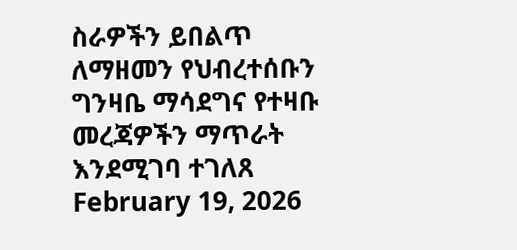ስራዎችን ይበልጥ ለማዘመን የህብረተሰቡን ግንዛቤ ማሳደግና የተዛቡ መረጃዎችን ማጥራት እንደሚገባ ተገለጸ February 19, 2026